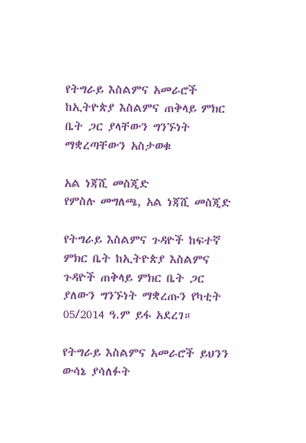የትግራይ እስልምና አመራሮች ከኢትዮጵያ እስልምና ጠቅላይ ምክር ቤት ጋር ያላቸውን ግንኙነት ማቋረጣቸውን አስታወቁ

አል ነጃሺ መስጂድ
የምስሉ መግለጫ, አል ነጃሺ መስጂድ

የትግራይ እስልምና ጉዳዮች ከፍተኛ ምክር ቤት ከኢትዮጵያ እስልምና ጉዳዮች ጠቅላይ ምክር ቤት ጋር ያለውን ግንኙነት ማቋረጡን የካቲት 05/2014 ዓ.ም ይፋ አደረገ።

የትግራይ እስልምና አመራሮች ይህንን ውሳኔ ያሳለፉት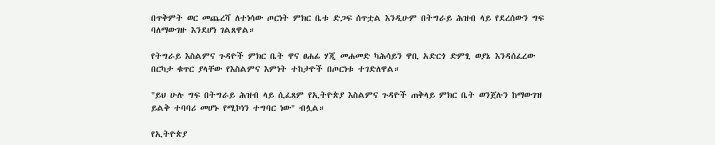በጥቅምት ወር መጨረሻ ለተነሳው ጦርነት ምክር ቤቱ ድጋፍ ሰጥቷል እንዲሁም በትግራይ ሕዝብ ላይ የደረሰውን ግፍ ባለማውገዙ እንደሆነ ገልጸዋል።

የትግራይ እስልምና ጉዳዮች ምክር ቤት ዋና ፀሐፊ ሃጂ መሐመድ ካሕሳይን ዋቢ አድርጎ ድምፂ ወያኔ እንዳሰፈረው በርካታ ቁጥር ያላቸው የእስልምና እምነት ተከታዮች በጦርነቱ ተገድለዋል።

"ይህ ሁሉ ግፍ በትግራይ ሕዝብ ላይ ሲፈጸም የኢትዮጵያ እስልምና ጉዳዮች ጠቅላይ ምክር ቤት ወንጀሉን ከማውገዝ ይልቅ ተባባሪ መሆኑ የሚኮነን ተግባር ነው" ብሏል።

የኢትዮጵያ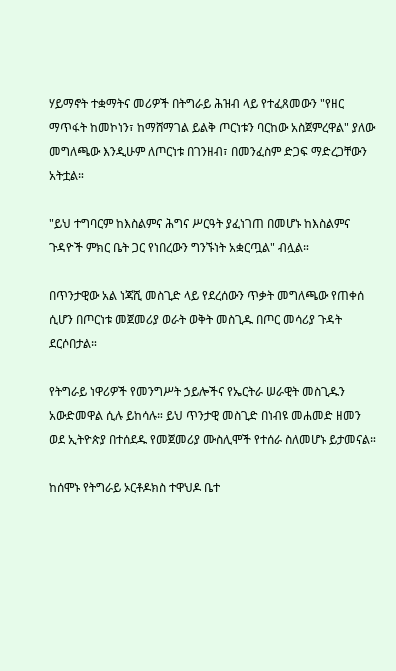ሃይማኖት ተቋማትና መሪዎች በትግራይ ሕዝብ ላይ የተፈጸመውን "የዘር ማጥፋት ከመኮነን፣ ከማሸማገል ይልቅ ጦርነቱን ባርከው አስጀምረዋል" ያለው መግለጫው እንዲሁም ለጦርነቱ በገንዘብ፣ በመንፈስም ድጋፍ ማድረጋቸውን አትቷል።

"ይህ ተግባርም ከእስልምና ሕግና ሥርዓት ያፈነገጠ በመሆኑ ከእስልምና ጉዳዮች ምክር ቤት ጋር የነበረውን ግንኙነት አቋርጧል" ብሏል።

በጥንታዊው አል ነጃሺ መስጊድ ላይ የደረሰውን ጥቃት መግለጫው የጠቀሰ ሲሆን በጦርነቱ መጀመሪያ ወራት ወቅት መስጊዱ በጦር መሳሪያ ጉዳት ደርሶበታል።

የትግራይ ነዋሪዎች የመንግሥት ኃይሎችና የኤርትራ ሠራዊት መስጊዱን አውድመዋል ሲሉ ይከሳሉ። ይህ ጥንታዊ መስጊድ በነብዩ መሐመድ ዘመን ወደ ኢትዮጵያ በተሰደዱ የመጀመሪያ ሙስሊሞች የተሰራ ስለመሆኑ ይታመናል።

ከሰሞኑ የትግራይ ኦርቶዶክስ ተዋህዶ ቤተ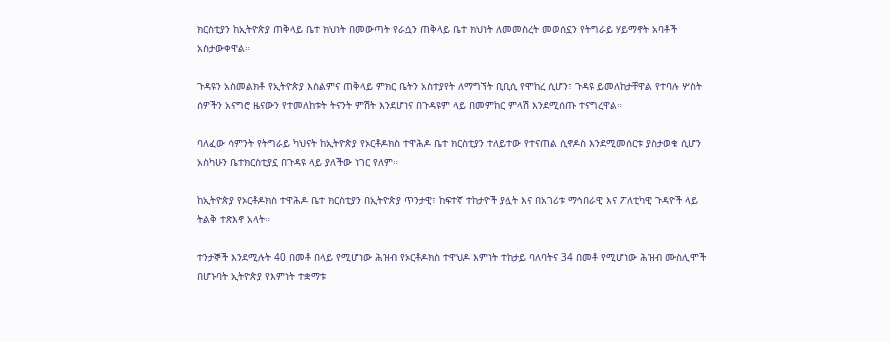ክርስቲያን ከኢትዮጵያ ጠቅላይ ቤተ ክህነት በመውጣት የራሷን ጠቅላይ ቤተ ክህነት ለመመስረት መወሰኗን የትግራይ ሃይማኖት አባቶች አስታውቀዋል።

ጉዳዩን አስመልክቶ የኢትዮጵያ እስልምና ጠቅላይ ምክር ቤትን አስተያየት ለማግኘት ቢቢሲ የሞከረ ሲሆን፣ ጉዳዩ ይመለከታቸዋል የተባሉ ሦስት ሰዎችን አናግሮ ዜናውን የተመለከቱት ትናንት ምሽት እንደሆነና በጉዳዩም ላይ በመምከር ምላሽ እንደሚሰጡ ተናግረዋል።

ባለፈው ሳምንት የትግራይ ካህናት ከኢትዮጵያ የኦርቶዶክስ ተዋሕዶ ቤተ ክርስቲያን ተለይተው የተናጠል ሲኖዶስ እንደሚመሰርቱ ያስታወቁ ሲሆን አስካሁን ቤተክርስቲያኗ በጉዳዩ ላይ ያለችው ነገር የለም።

ከኢትዮጵያ የኦርቶዶክስ ተዋሕዶ ቤተ ክርስቲያን በኢትዮጵያ ጥንታዊ፣ ከፍተኛ ተከታዮች ያሏት እና በአገሪቱ ማኅበራዊ እና ፖለቲካዊ ጉዳዮች ላይ ትልቅ ተጽእኖ አላት።

ተንታኞች እንደሚሉት 40 በመቶ በላይ የሚሆነው ሕዝብ የኦርቶዶክስ ተዋህዶ እምነት ተከታይ ባለባትና 34 በመቶ የሚሆነው ሕዝብ ሙስሊሞች በሆኑባት ኢትዮጵያ የእምነት ተቋማቱ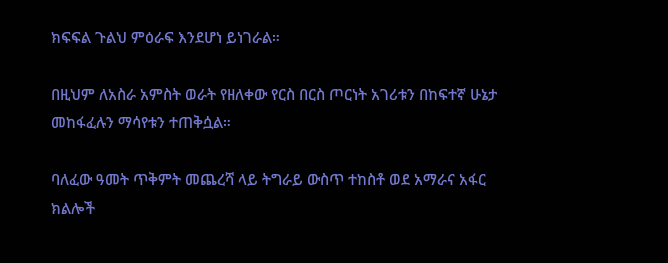ክፍፍል ጉልህ ምዕራፍ እንደሆነ ይነገራል።

በዚህም ለአስራ አምስት ወራት የዘለቀው የርስ በርስ ጦርነት አገሪቱን በከፍተኛ ሁኔታ መከፋፈሉን ማሳየቱን ተጠቅሷል።

ባለፈው ዓመት ጥቅምት መጨረሻ ላይ ትግራይ ውስጥ ተከስቶ ወደ አማራና አፋር ክልሎች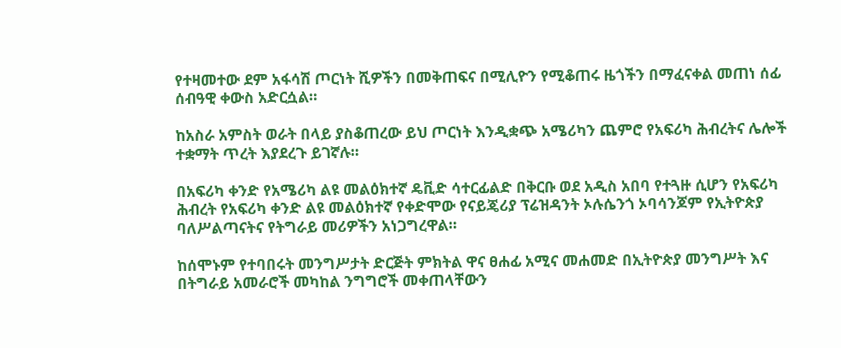የተዛመተው ደም አፋሳሽ ጦርነት ሺዎችን በመቅጠፍና በሚሊዮን የሚቆጠሩ ዜጎችን በማፈናቀል መጠነ ሰፊ ሰብዓዊ ቀውስ አድርሷል።

ከአስራ አምስት ወራት በላይ ያስቆጠረው ይህ ጦርነት እንዲቋጭ አሜሪካን ጨምሮ የአፍሪካ ሕብረትና ሌሎች ተቋማት ጥረት እያደረጉ ይገኛሉ።

በአፍሪካ ቀንድ የአሜሪካ ልዩ መልዕክተኛ ዴቪድ ሳተርፊልድ በቅርቡ ወደ አዲስ አበባ የተጓዙ ሲሆን የአፍሪካ ሕብረት የአፍሪካ ቀንድ ልዩ መልዕክተኛ የቀድሞው የናይጄሪያ ፕሬዝዳንት ኦሉሴንጎ ኦባሳንጆም የኢትዮጵያ ባለሥልጣናትና የትግራይ መሪዎችን አነጋግረዋል።

ከሰሞኑም የተባበሩት መንግሥታት ድርጅት ምክትል ዋና ፀሐፊ አሚና መሐመድ በኢትዮጵያ መንግሥት እና በትግራይ አመራሮች መካከል ንግግሮች መቀጠላቸውን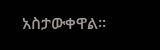አስታውቀዋል።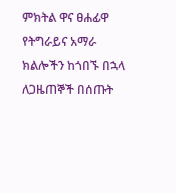ምክትል ዋና ፀሐፊዋ የትግራይና አማራ ክልሎችን ከጎበኙ በኋላ ለጋዜጠኞች በሰጡት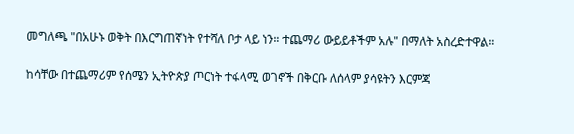መግለጫ "በአሁኑ ወቅት በእርግጠኛነት የተሻለ ቦታ ላይ ነን። ተጨማሪ ውይይቶችም አሉ" በማለት አስረድተዋል።

ከሳቸው በተጨማሪም የሰሜን ኢትዮጵያ ጦርነት ተፋላሚ ወገኖች በቅርቡ ለሰላም ያሳዩትን እርምጃ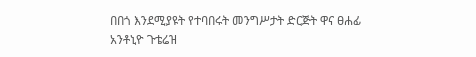በበጎ እንደሚያዩት የተባበሩት መንግሥታት ድርጅት ዋና ፀሐፊ አንቶኒዮ ጉቴሬዝ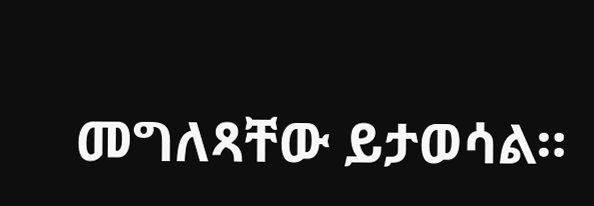መግለጻቸው ይታወሳል።